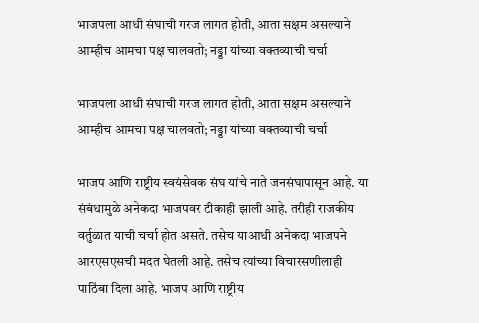भाजपला आधी संघाची गरज लागत होती, आता सक्षम असल्याने आम्हीच आमचा पक्ष चालवतो; नड्डा यांच्या वक्तव्याची चर्चा

भाजपला आधी संघाची गरज लागत होती, आता सक्षम असल्याने आम्हीच आमचा पक्ष चालवतो; नड्डा यांच्या वक्तव्याची चर्चा

भाजप आणि राष्ट्रीय स्वयंसेवक संघ यांचे नाते जनसंघापासून आहे. या संबंधामुळे अनेकदा भाजपवर टीकाही झाली आहे. तरीही राजकीय वर्तुळात याची चर्चा होत असते. तसेच याआधी अनेकदा भाजपने आरएसएसची मदत घेतली आहे. तसेच त्यांच्या विचारसणीलाही पाठिंबा दिला आहे. भाजप आणि राष्ट्रीय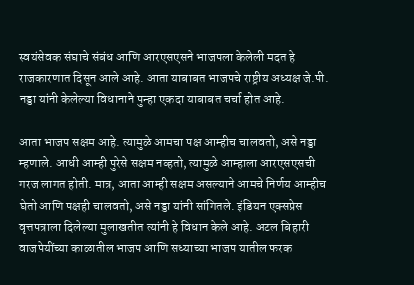स्वयंसेवक संघाचे संबंध आणि आरएसएसने भाजपला केलेली मदत हे राजकारणात दिसून आले आहे. आता याबाबत भाजपचे राष्ट्रीय अध्यक्ष जे.पी. नड्डा यांनी केलेल्या विधानाने पुन्हा एकदा याबाबत चर्चा होत आहे.

आता भाजप सक्षम आहे. त्यामुळे आमचा पक्ष आम्हीच चालवतो, असे नड्डा म्हणाले. आधी आम्ही पुरेसे सक्षम नव्हतो, त्यामुळे आम्हाला आरएसएसची गरज लागत होती. मात्र, आता आम्ही सक्षम असल्याने आमचे निर्णय आम्हीच घेतो आणि पक्षही चालवतो, असे नड्डा यांनी सांगितले. इंडियन एक्सप्रेस वृत्तपत्राला दिलेल्या मुलाखतीत त्यांनी हे विधान केले आहे. अटल बिहारी वाजपेयींच्या काळातील भाजप आणि सध्याच्या भाजप यातील फरक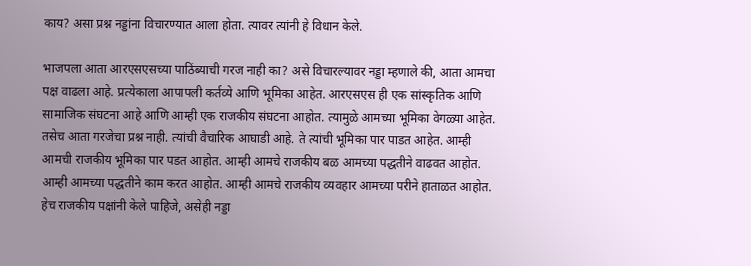काय? असा प्रश्न नड्डांना विचारण्यात आला होता. त्यावर त्यांनी हे विधान केले.

भाजपला आता आरएसएसच्या पाठिंब्याची गरज नाही का? असे विचारल्यावर नड्डा म्हणाले की, आता आमचा पक्ष वाढला आहे. प्रत्येकाला आपापली कर्तव्ये आणि भूमिका आहेत. आरएसएस ही एक सांस्कृतिक आणि सामाजिक संघटना आहे आणि आम्ही एक राजकीय संघटना आहोत. त्यामुळे आमच्या भूमिका वेगळ्या आहेत. तसेच आता गरजेचा प्रश्न नाही. त्यांची वैचारिक आघाडी आहे. ते त्यांची भूमिका पार पाडत आहेत. आम्ही आमची राजकीय भूमिका पार पडत आहोत. आम्ही आमचे राजकीय बळ आमच्या पद्धतीने वाढवत आहोत. आम्ही आमच्या पद्धतीने काम करत आहोत. आम्ही आमचे राजकीय व्यवहार आमच्या परीने हाताळत आहोत. हेच राजकीय पक्षांनी केले पाहिजे, असेही नड्डा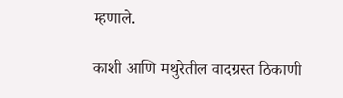म्हणाले.

काशी आणि मथुरेतील वादग्रस्त ठिकाणी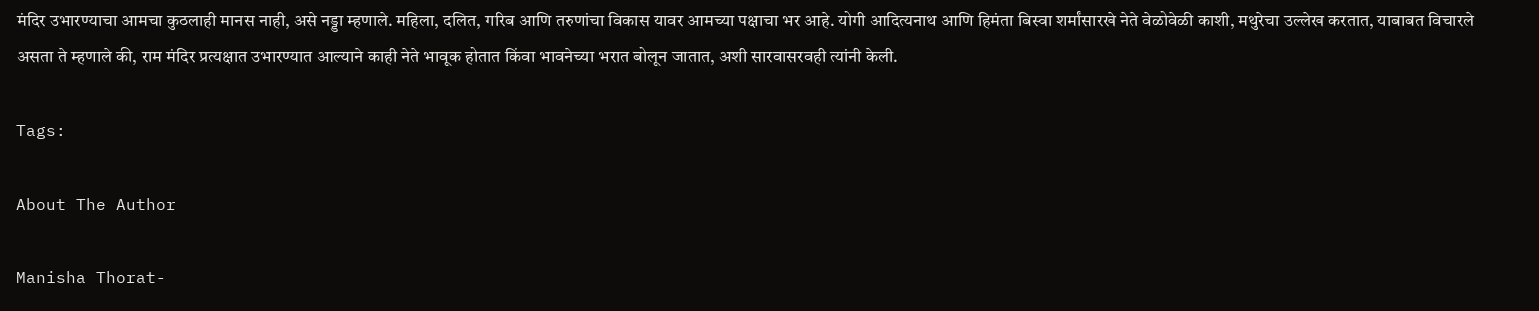मंदिर उभारण्याचा आमचा कुठलाही मानस नाही, असे नड्डा म्हणाले. महिला, दलित, गरिब आणि तरुणांचा विकास यावर आमच्या पक्षाचा भर आहे. योगी आदित्यनाथ आणि हिमंता बिस्वा शर्मांसारखे नेते वेळोवेळी काशी, मथुरेचा उल्लेख करतात, याबाबत विचारले असता ते म्हणाले की, राम मंदिर प्रत्यक्षात उभारण्यात आल्याने काही नेते भावूक होतात किंवा भावनेच्या भरात बोलून जातात, अशी सारवासरवही त्यांनी केली.

Tags:

About The Author

Manisha Thorat-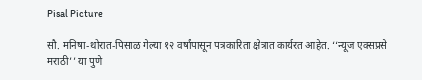Pisal Picture

सौ. मनिषा-थोरात-पिसाळ गेल्या १२ वर्षांपासून पत्रकारिता क्षेत्रात कार्यरत आहेत. ‘‘न्यूज एक्सप्रसे मराठी’’ या पुणे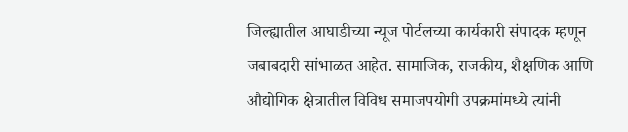जिल्ह्यातील आघाडीच्या न्यूज पोर्टलच्या कार्यकारी संपादक म्हणून जबाबदारी सांभाळत आहेत. सामाजिक, राजकीय, शैक्षणिक आणि औद्योगिक क्षेत्रातील विविध समाजपयोगी उपक्रमांमध्ये त्यांनी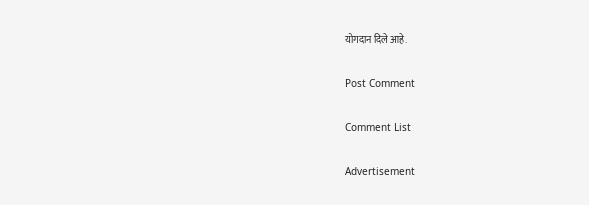योगदान दिले आहे.

Post Comment

Comment List

Advertisement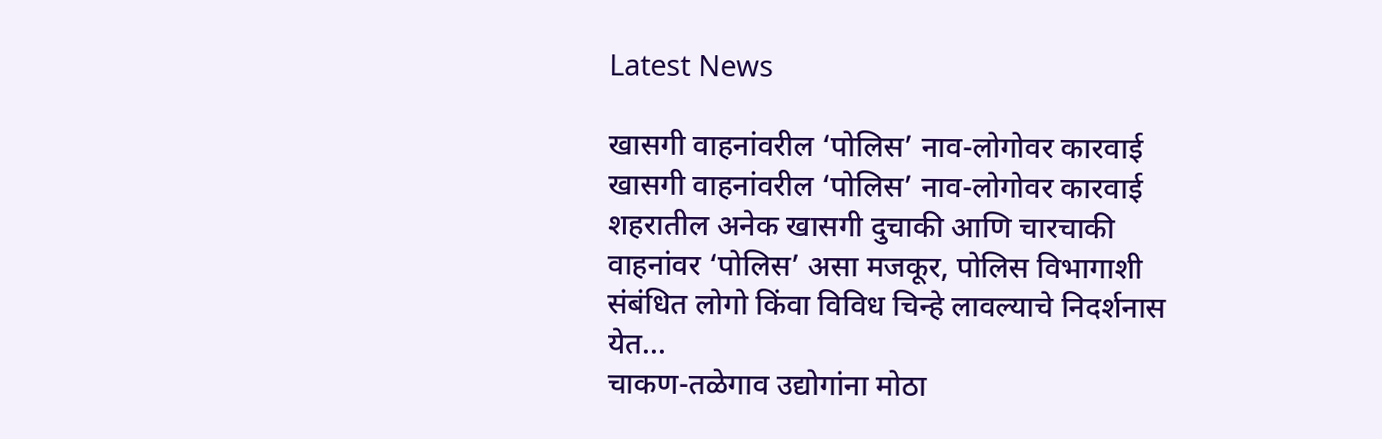Latest News

खासगी वाहनांवरील ‘पोलिस’ नाव-लोगोवर कारवाई खासगी वाहनांवरील ‘पोलिस’ नाव-लोगोवर कारवाई
शहरातील अनेक खासगी दुचाकी आणि चारचाकी वाहनांवर ‘पोलिस’ असा मजकूर, पोलिस विभागाशी संबंधित लोगो किंवा विविध चिन्हे लावल्याचे निदर्शनास येत...
चाकण-तळेगाव उद्योगांना मोठा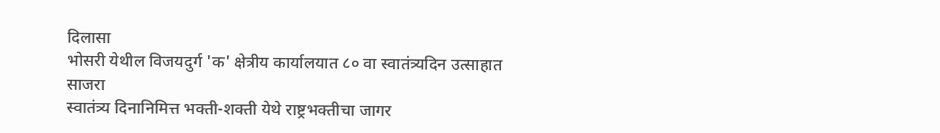दिलासा
भोसरी येथील विजयदुर्ग 'क' क्षेत्रीय कार्यालयात ८० वा स्वातंत्र्यदिन उत्साहात साजरा
स्वातंत्र्य दिनानिमित्त भक्ती-शक्ती येथे राष्ट्रभक्तीचा जागर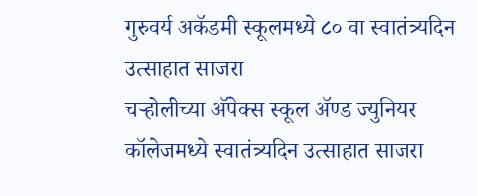गुरुवर्य अकॅडमी स्कूलमध्ये ८० वा स्वातंत्र्यदिन उत्साहात साजरा
चऱ्होलीच्या अ‍ॅपेक्स स्कूल अ‍ॅण्ड ज्युनियर कॉलेजमध्ये स्वातंत्र्यदिन उत्साहात साजरा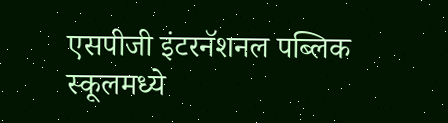एसपीजी इंटरनॅशनल पब्लिक स्कूलमध्ये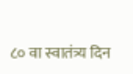८० वा स्वातंत्र्य दिन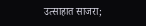उत्साहात साजरा;